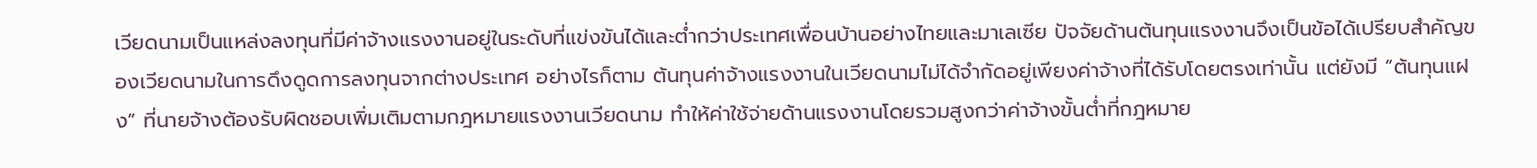เวียดนามเป็นแหล่งลงทุนที่มีค่าจ้างแรงงานอยู่ในระดับที่แข่งขันได้และต่ำกว่าประเทศเพื่อนบ้านอย่างไทยและมาเลเซีย ปัจจัยด้านต้นทุนแรงงานจึงเป็นข้อได้เปรียบสำคัญของเวียดนามในการดึงดูดการลงทุนจากต่างประเทศ อย่างไรก็ตาม ต้นทุนค่าจ้างแรงงานในเวียดนามไม่ได้จำกัดอยู่เพียงค่าจ้างที่ได้รับโดยตรงเท่านั้น แต่ยังมี “ต้นทุนแฝง” ที่นายจ้างต้องรับผิดชอบเพิ่มเติมตามกฎหมายแรงงานเวียดนาม ทำให้ค่าใช้จ่ายด้านแรงงานโดยรวมสูงกว่าค่าจ้างขั้นต่ำที่กฎหมาย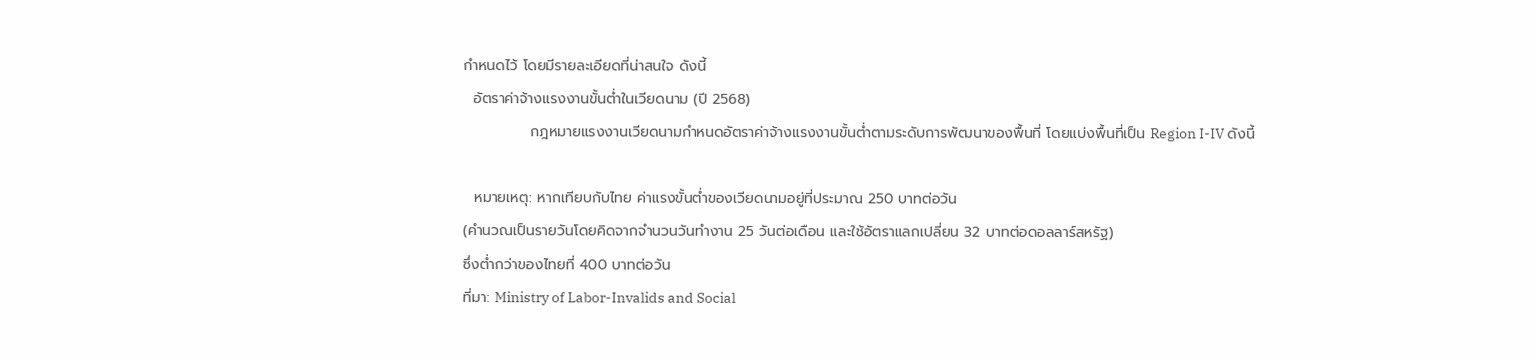กำหนดไว้ โดยมีรายละเอียดที่น่าสนใจ ดังนี้
  อัตราค่าจ้างแรงงานขั้นต่ำในเวียดนาม (ปี 2568)
             กฎหมายแรงงานเวียดนามกำหนดอัตราค่าจ้างแรงงานขั้นต่ำตามระดับการพัฒนาของพื้นที่ โดยแบ่งพื้นที่เป็น Region I-IV ดังนี้

  หมายเหตุ: หากเทียบกับไทย ค่าแรงขั้นต่ำของเวียดนามอยู่ที่ประมาณ 250 บาทต่อวัน
(คำนวณเป็นรายวันโดยคิดจากจำนวนวันทำงาน 25 วันต่อเดือน และใช้อัตราแลกเปลี่ยน 32 บาทต่อดอลลาร์สหรัฐ)
ซึ่งต่ำกว่าของไทยที่ 400 บาทต่อวัน
ที่มา: Ministry of Labor-Invalids and Social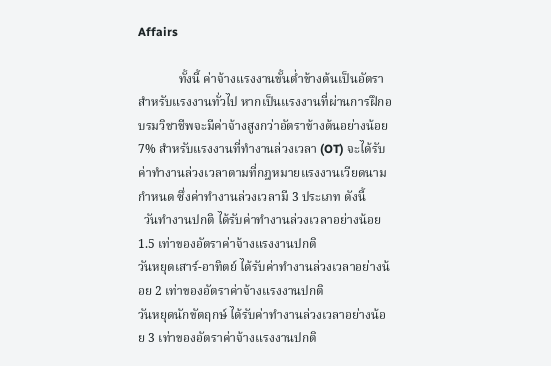Affairs

             ทั้งนี้ ค่าจ้างแรงงานขั้นต่ำข้างต้นเป็นอัตราสำหรับแรงงานทั่วไป หากเป็นแรงงานที่ผ่านการฝึกอบรมวิชาชีพจะมีค่าจ้างสูงกว่าอัตราข้างต้นอย่างน้อย 7% สำหรับแรงงานที่ทำงานล่วงเวลา (OT) จะได้รับค่าทำงานล่วงเวลาตามที่กฎหมายแรงงานเวียดนามกำหนด ซึ่งค่าทำงานล่วงเวลามี 3 ประเภท ดังนี้
  วันทำงานปกติ ได้รับค่าทำงานล่วงเวลาอย่างน้อย 1.5 เท่าของอัตราค่าจ้างแรงงานปกติ
วันหยุดเสาร์-อาทิตย์ ได้รับค่าทำงานล่วงเวลาอย่างน้อย 2 เท่าของอัตราค่าจ้างแรงงานปกติ
วันหยุดนักขัตฤกษ์ ได้รับค่าทำงานล่วงเวลาอย่างน้อย 3 เท่าของอัตราค่าจ้างแรงงานปกติ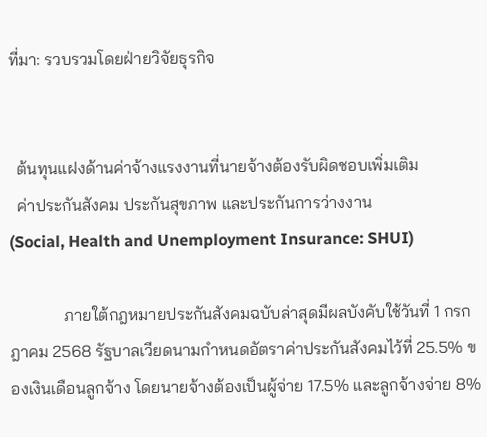ที่มา: รวบรวมโดยฝ่ายวิจัยธุรกิจ


  ต้นทุนแฝงด้านค่าจ้างแรงงานที่นายจ้างต้องรับผิดชอบเพิ่มเติม
  ค่าประกันสังคม ประกันสุขภาพ และประกันการว่างงาน
(Social, Health and Unemployment Insurance: SHUI)

             ภายใต้กฎหมายประกันสังคมฉบับล่าสุดมีผลบังคับใช้วันที่ 1 กรกฎาคม 2568 รัฐบาลเวียดนามกำหนดอัตราค่าประกันสังคมไว้ที่ 25.5% ของเงินเดือนลูกจ้าง โดยนายจ้างต้องเป็นผู้จ่าย 17.5% และลูกจ้างจ่าย 8%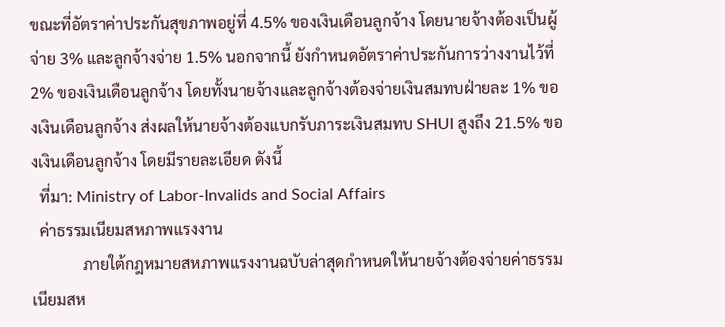ขณะที่อัตราค่าประกันสุขภาพอยู่ที่ 4.5% ของเงินเดือนลูกจ้าง โดยนายจ้างต้องเป็นผู้จ่าย 3% และลูกจ้างจ่าย 1.5% นอกจากนี้ ยังกำหนดอัตราค่าประกันการว่างงานไว้ที่ 2% ของเงินเดือนลูกจ้าง โดยทั้งนายจ้างและลูกจ้างต้องจ่ายเงินสมทบฝ่ายละ 1% ของเงินเดือนลูกจ้าง ส่งผลให้นายจ้างต้องแบกรับภาระเงินสมทบ SHUI สูงถึง 21.5% ของเงินเดือนลูกจ้าง โดยมีรายละเอียด ดังนี้
  ที่มา: Ministry of Labor-Invalids and Social Affairs
  ค่าธรรมเนียมสหภาพแรงงาน
             ภายใต้กฎหมายสหภาพแรงงานฉบับล่าสุดกำหนดให้นายจ้างต้องจ่ายค่าธรรมเนียมสห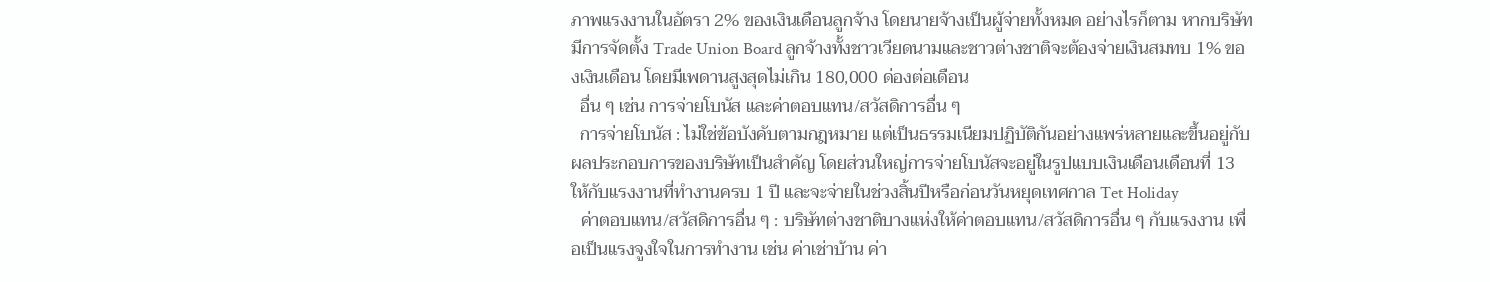ภาพแรงงานในอัตรา 2% ของเงินเดือนลูกจ้าง โดยนายจ้างเป็นผู้จ่ายทั้งหมด อย่างไรก็ตาม หากบริษัทมีการจัดตั้ง Trade Union Board ลูกจ้างทั้งชาวเวียดนามและชาวต่างชาติจะต้องจ่ายเงินสมทบ 1% ของเงินเดือน โดยมีเพดานสูงสุดไม่เกิน 180,000 ด่องต่อเดือน
  อื่น ๆ เช่น การจ่ายโบนัส และค่าตอบแทน/สวัสดิการอื่น ๆ
  การจ่ายโบนัส : ไม่ใช่ข้อบังคับตามกฎหมาย แต่เป็นธรรมเนียมปฏิบัติกันอย่างแพร่หลายและขึ้นอยู่กับผลประกอบการของบริษัทเป็นสำคัญ โดยส่วนใหญ่การจ่ายโบนัสจะอยู่ในรูปแบบเงินเดือนเดือนที่ 13 ให้กับแรงงานที่ทำงานครบ 1 ปี และจะจ่ายในช่วงสิ้นปีหรือก่อนวันหยุดเทศกาล Tet Holiday
  ค่าตอบแทน/สวัสดิการอื่น ๆ : บริษัทต่างชาติบางแห่งให้ค่าตอบแทน/สวัสดิการอื่น ๆ กับแรงงาน เพื่อเป็นแรงจูงใจในการทำงาน เช่น ค่าเช่าบ้าน ค่า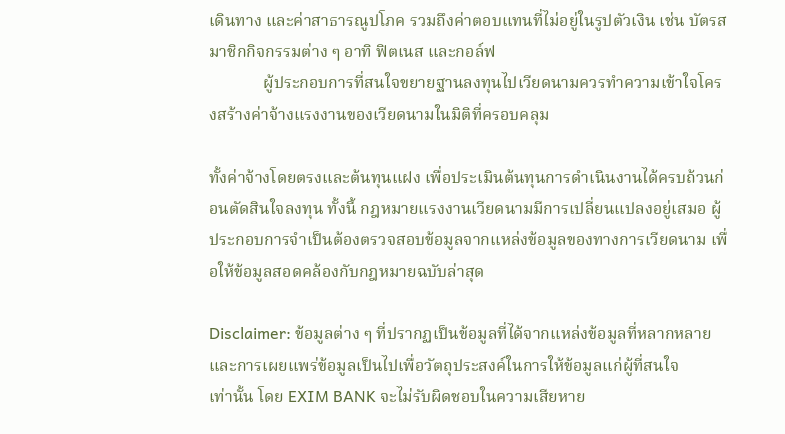เดินทาง และค่าสาธารณูปโภค รวมถึงค่าตอบแทนที่ไม่อยู่ในรูปตัวเงิน เช่น บัตรสมาชิกกิจกรรมต่าง ๆ อาทิ ฟิตเนส และกอล์ฟ
             ผู้ประกอบการที่สนใจขยายฐานลงทุนไปเวียดนามควรทำความเข้าใจโครงสร้างค่าจ้างแรงงานของเวียดนามในมิติที่ครอบคลุม

ทั้งค่าจ้างโดยตรงและต้นทุนแฝง เพื่อประเมินต้นทุนการดำเนินงานได้ครบถ้วนก่อนตัดสินใจลงทุน ทั้งนี้ กฎหมายแรงงานเวียดนามมีการเปลี่ยนแปลงอยู่เสมอ ผู้ประกอบการจำเป็นต้องตรวจสอบข้อมูลจากแหล่งข้อมูลของทางการเวียดนาม เพื่อให้ข้อมูลสอดคล้องกับกฎหมายฉบับล่าสุด

Disclaimer: ข้อมูลต่าง ๆ ที่ปรากฏเป็นข้อมูลที่ได้จากแหล่งข้อมูลที่หลากหลาย และการเผยแพร่ข้อมูลเป็นไปเพื่อวัตถุประสงค์ในการให้ข้อมูลแก่ผู้ที่สนใจ
เท่านั้น โดย EXIM BANK จะไม่รับผิดชอบในความเสียหาย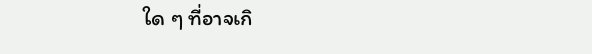ใด ๆ ที่อาจเกิ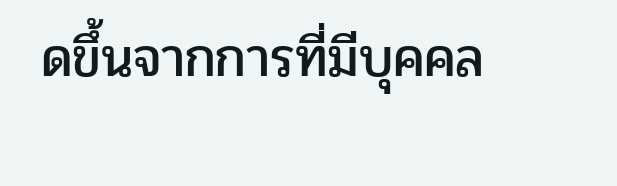ดขึ้นจากการที่มีบุคคล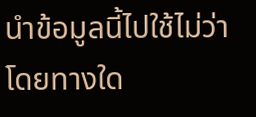นำข้อมูลนี้ไปใช้ไม่ว่าโดยทางใด